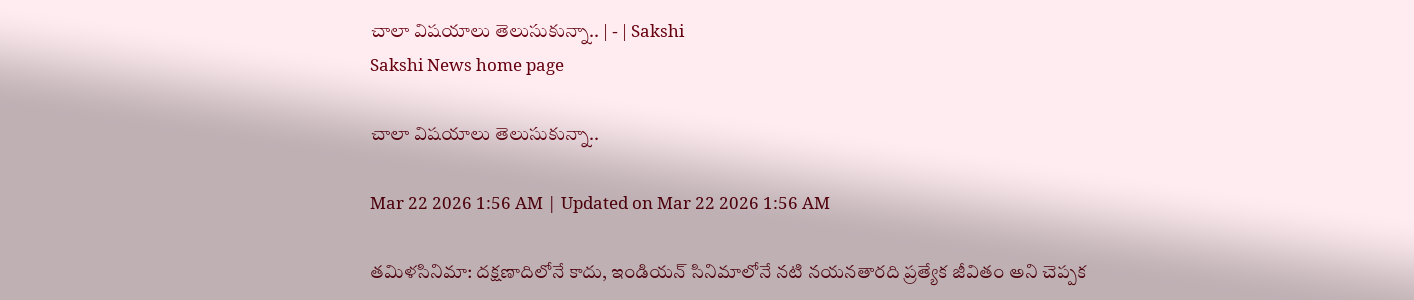చాలా విషయాలు తెలుసుకున్నా.. | - | Sakshi
Sakshi News home page

చాలా విషయాలు తెలుసుకున్నా..

Mar 22 2026 1:56 AM | Updated on Mar 22 2026 1:56 AM

తమిళసినిమా: దక్షణాదిలోనే కాదు, ఇండియన్‌ సినిమాలోనే నటి నయనతారది ప్రత్యేక జీవితం అని చెప్పక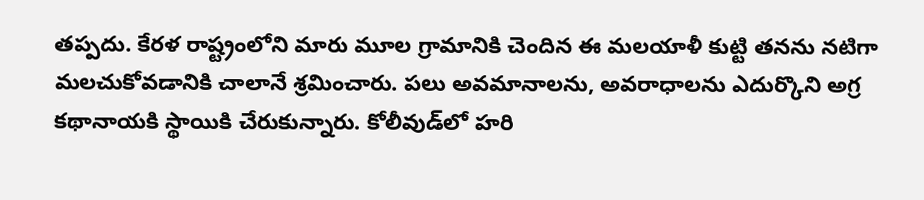తప్పదు. కేరళ రాష్ట్రంలోని మారు మూల గ్రామానికి చెందిన ఈ మలయాళీ కుట్టి తనను నటిగా మలచుకోవడానికి చాలానే శ్రమించారు. పలు అవమానాలను, అవరాధాలను ఎదుర్కొని అగ్ర కథానాయకి స్థాయికి చేరుకున్నారు. కోలీవుడ్‌లో హరి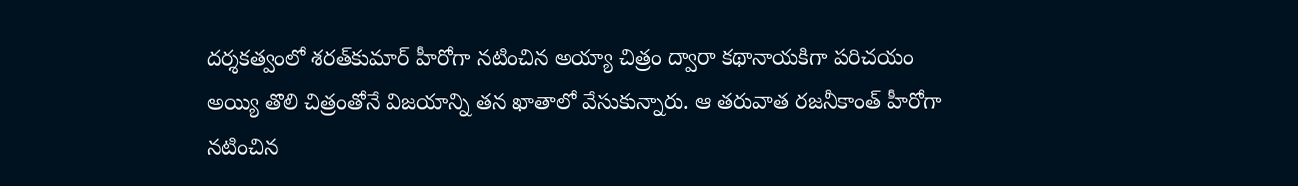దర్శకత్వంలో శరత్‌కుమార్‌ హీరోగా నటించిన అయ్యా చిత్రం ద్వారా కథానాయకిగా పరిచయం అయ్యి తొలి చిత్రంతోనే విజయాన్ని తన ఖాతాలో వేసుకున్నారు. ఆ తరువాత రజనీకాంత్‌ హీరోగా నటించిన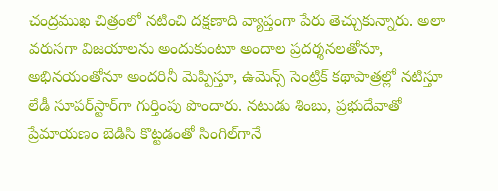చంద్రముఖ చిత్రంలో నటించి దక్షణాది వ్యాప్తంగా పేరు తెచ్చుకున్నారు. అలా వరుసగా విజయాలను అందుకుంటూ అందాల ప్రదర్శనలతోనూ, అభినయంతోనూ అందరినీ మెప్పిస్తూ, ఉమెన్స్‌ సెంట్రిక్‌ కథాపాత్రల్లో నటిస్తూ లేడీ సూపర్‌స్టార్‌గా గుర్తింపు పొందారు. నటుడు శింబు, ప్రభుదేవాతో ప్రేమాయణం బెడిసి కొట్టడంతో సింగిల్‌గానే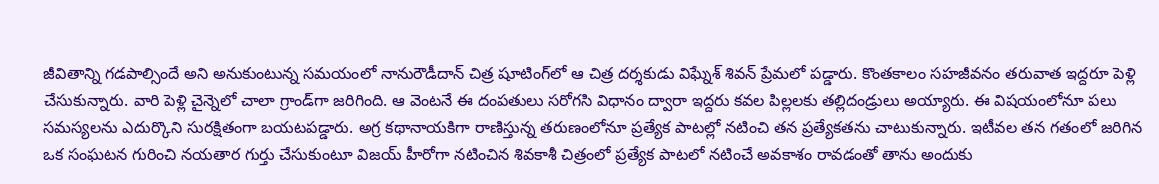జీవితాన్ని గడపాల్సిందే అని అనుకుంటున్న సమయంలో నానురౌడీదాన్‌ చిత్ర షూటింగ్‌లో ఆ చిత్ర దర్శకుడు విఘ్నేశ్‌ శివన్‌ ప్రేమలో పడ్డారు. కొంతకాలం సహజీవనం తరువాత ఇద్దరూ పెళ్లి చేసుకున్నారు. వారి పెళ్లి చైన్నెలో చాలా గ్రాండ్‌గా జరిగింది. ఆ వెంటనే ఈ దంపతులు సరోగసి విధానం ద్వారా ఇద్దరు కవల పిల్లలకు తల్లిదండ్రులు అయ్యారు. ఈ విషయంలోనూ పలు సమస్యలను ఎదుర్కొని సురక్షితంగా బయటపడ్డారు. అగ్ర కథానాయకిగా రాణిస్తున్న తరుణంలోనూ ప్రత్యేక పాటల్లో నటించి తన ప్రత్యేకతను చాటుకున్నారు. ఇటీవల తన గతంలో జరిగిన ఒక సంఘటన గురించి నయతార గుర్తు చేసుకుంటూ విజయ్‌ హీరోగా నటించిన శివకాశీ చిత్రంలో ప్రత్యేక పాటలో నటించే అవకాశం రావడంతో తాను అందుకు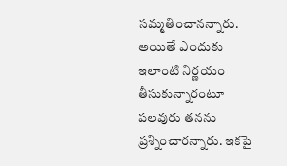సమ్మతించానన్నారు. అయితే ఎందుకు ఇలాంటి నిర్ణయం తీసుకున్నారంటూ పలవురు తనను ప్రశ్నించారన్నారు. ఇకపై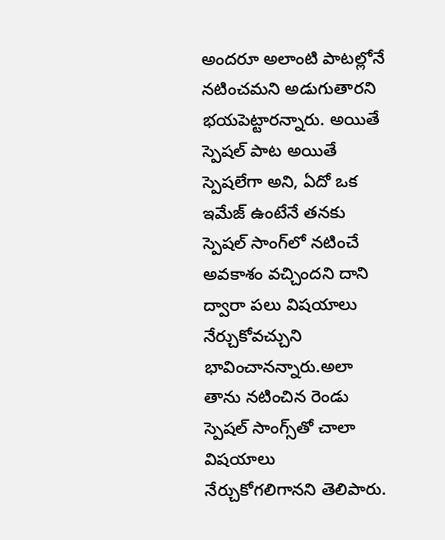అందరూ అలాంటి పాటల్లోనే నటించమని అడుగుతారని భయపెట్టారన్నారు. అయితే స్పెషల్‌ పాట అయితే స్పెషలేగా అని, ఏదో ఒక ఇమేజ్‌ ఉంటేనే తనకు స్పెషల్‌ సాంగ్‌లో నటించే అవకాశం వచ్చిందని దాని ద్వారా పలు విషయాలు నేర్చుకోవచ్చుని భావించానన్నారు.అలా తాను నటించిన రెండు స్పెషల్‌ సాంగ్స్‌తో చాలా విషయాలు నేర్చుకోగలిగానని తెలిపారు.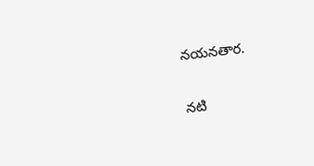నయనతార.

నటి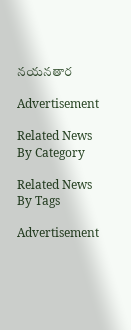నయనతార

Advertisement

Related News By Category

Related News By Tags

Advertisement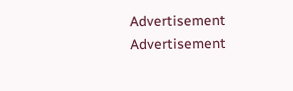Advertisement
Advertisement